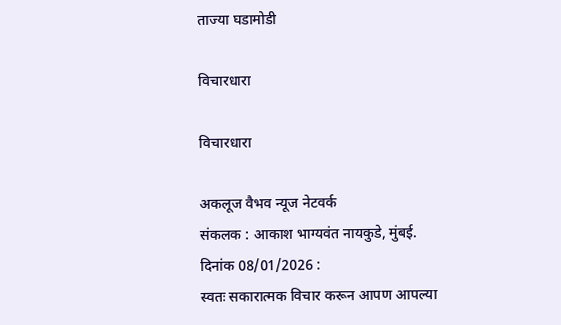ताज्या घडामोडी

विचारधारा

विचारधारा

अकलूज वैभव न्यूज नेटवर्क
संकलक : आकाश भाग्यवंत नायकुडे, मुंबई.
दिनांक 08/01/2026 :
स्वतः सकारात्मक विचार करून आपण आपल्या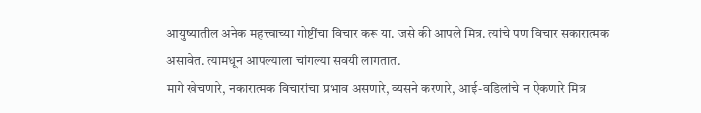आयुष्यातील अनेक महत्त्वाच्या गोष्टींचा विचार करू या. जसे की आपले मित्र. त्यांचे पण विचार सकारात्मक असावेत. त्यामधून आपल्याला चांगल्या सवयी लागतात.
मागे खेचणारे, नकारात्मक विचारांचा प्रभाव असणारे, व्यसने करणारे, आई-वडिलांचे न ऐकणारे मित्र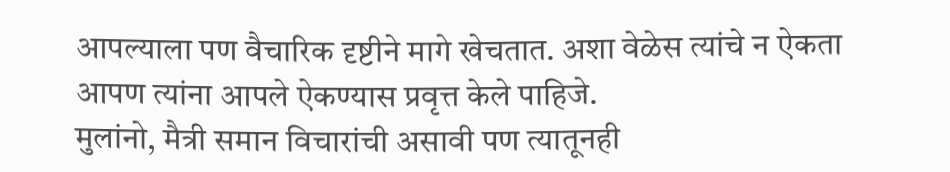आपल्याला पण वैचारिक दृष्टीने मागे खेचतात. अशा वेळेस त्यांचे न ऐकता आपण त्यांना आपले ऐकण्यास प्रवृत्त केले पाहिजे.
मुलांनो, मैत्री समान विचारांची असावी पण त्यातूनही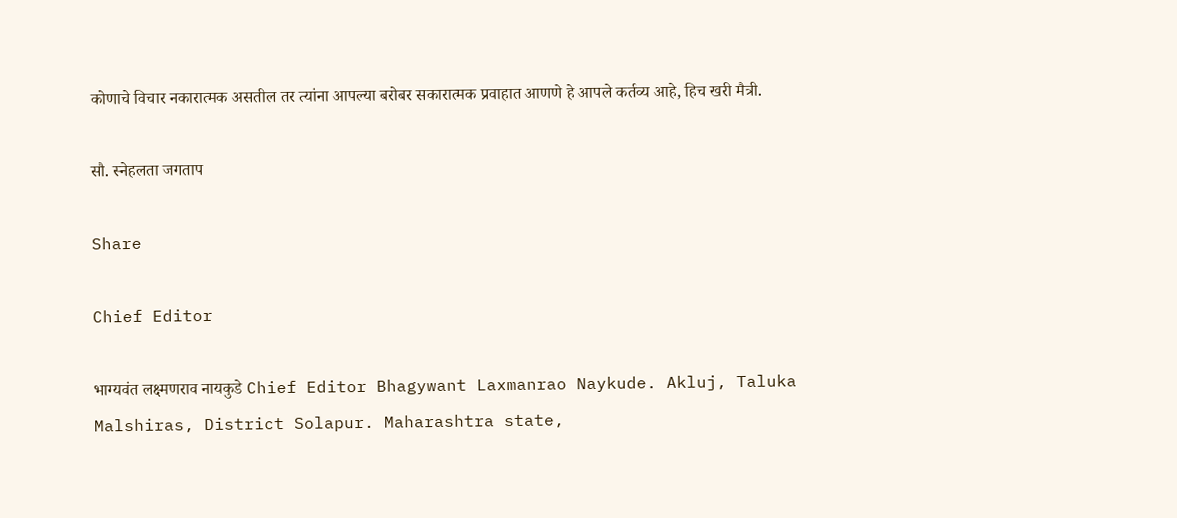कोणाचे विचार नकारात्मक असतील तर त्यांना आपल्या बरोबर सकारात्मक प्रवाहात आणणे हे आपले कर्तव्य आहे, हिच खरी मैत्री.

सौ. स्नेहलता जगताप

Share

Chief Editor

भाग्यवंत लक्ष्मणराव नायकुडे Chief Editor Bhagywant Laxmanrao Naykude. Akluj, Taluka Malshiras, District Solapur. Maharashtra state,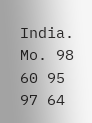India. Mo. 98 60 95 97 64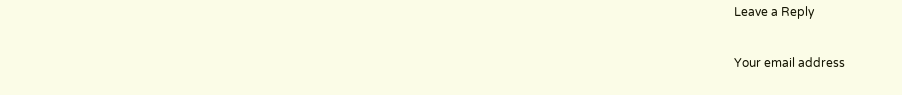Leave a Reply

Your email address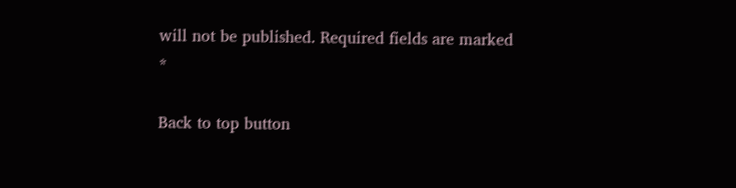will not be published. Required fields are marked *

Back to top button